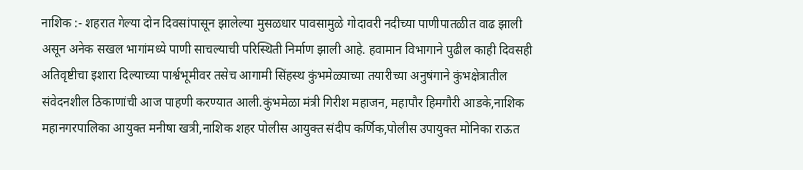नाशिक :- शहरात गेल्या दोन दिवसांपासून झालेल्या मुसळधार पावसामुळे गोदावरी नदीच्या पाणीपातळीत वाढ झाली असून अनेक सखल भागांमध्ये पाणी साचल्याची परिस्थिती निर्माण झाली आहे. हवामान विभागाने पुढील काही दिवसही अतिवृष्टीचा इशारा दिल्याच्या पार्श्वभूमीवर तसेच आगामी सिंहस्थ कुंभमेळ्याच्या तयारीच्या अनुषंगाने कुंभक्षेत्रातील संवेदनशील ठिकाणांची आज पाहणी करण्यात आली.कुंभमेळा मंत्री गिरीश महाजन, महापौर हिमगौरी आडके,नाशिक महानगरपालिका आयुक्त मनीषा खत्री,नाशिक शहर पोलीस आयुक्त संदीप कर्णिक,पोलीस उपायुक्त मोनिका राऊत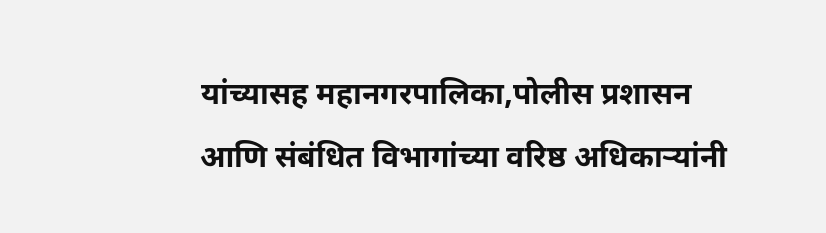यांच्यासह महानगरपालिका,पोलीस प्रशासन आणि संबंधित विभागांच्या वरिष्ठ अधिकाऱ्यांनी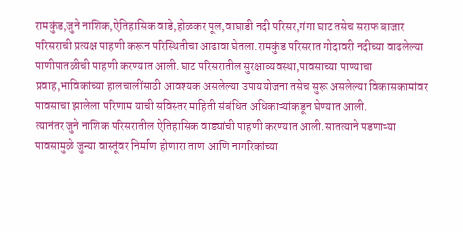रामकुंड,जुने नाशिक,ऐतिहासिक वाडे,होळकर पूल,वाघाडी नदी परिसर,गंगा घाट तसेच सराफ बाजार परिसराची प्रत्यक्ष पाहणी करून परिस्थितीचा आढावा घेतला.रामकुंड परिसरात गोदावरी नदीच्या वाढलेल्या पाणीपातळीची पाहणी करण्यात आली.घाट परिसरातील सुरक्षाव्यवस्था,पावसाच्या पाण्याचा प्रवाह,भाविकांच्या हालचालींसाठी आवश्यक असलेल्या उपाययोजना तसेच सुरू असलेल्या विकासकामांवर पावसाचा झालेला परिणाम याची सविस्तर माहिती संबंधित अधिकाऱ्यांकडून घेण्यात आली.
त्यानंतर जुने नाशिक परिसरातील ऐतिहासिक वाड्यांची पाहणी करण्यात आली.सातत्याने पडणाऱ्या पावसामुळे जुन्या वास्तूंवर निर्माण होणारा ताण आणि नागरिकांच्या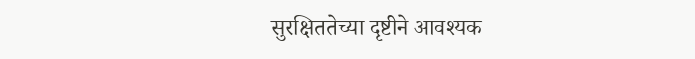सुरक्षिततेच्या दृष्टीने आवश्यक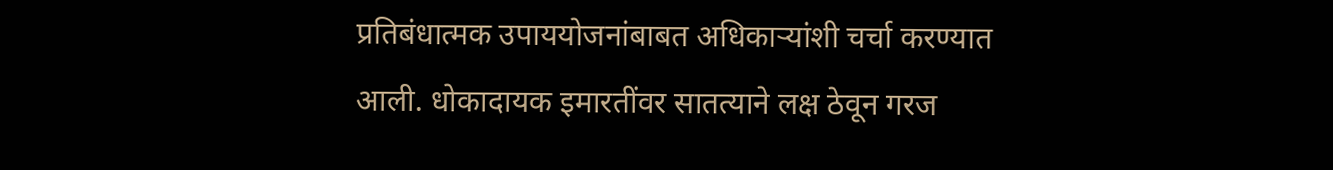प्रतिबंधात्मक उपाययोजनांबाबत अधिकाऱ्यांशी चर्चा करण्यात आली. धोकादायक इमारतींवर सातत्याने लक्ष ठेवून गरज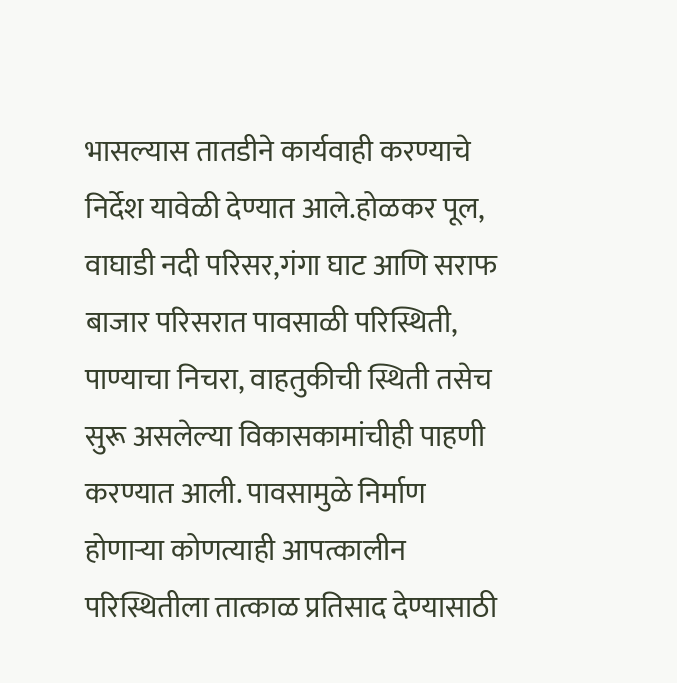भासल्यास तातडीने कार्यवाही करण्याचे निर्देश यावेळी देण्यात आले.होळकर पूल, वाघाडी नदी परिसर,गंगा घाट आणि सराफ बाजार परिसरात पावसाळी परिस्थिती, पाण्याचा निचरा, वाहतुकीची स्थिती तसेच सुरू असलेल्या विकासकामांचीही पाहणी करण्यात आली. पावसामुळे निर्माण होणाऱ्या कोणत्याही आपत्कालीन परिस्थितीला तात्काळ प्रतिसाद देण्यासाठी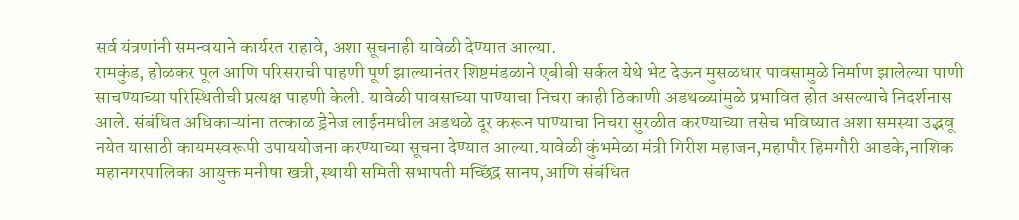सर्व यंत्रणांनी समन्वयाने कार्यरत राहावे, अशा सूचनाही यावेळी देण्यात आल्या.
रामकुंड, होळकर पूल आणि परिसराची पाहणी पूर्ण झाल्यानंतर शिष्टमंडळाने एबीबी सर्कल येथे भेट देऊन मुसळधार पावसामुळे निर्माण झालेल्या पाणी साचण्याच्या परिस्थितीची प्रत्यक्ष पाहणी केली. यावेळी पावसाच्या पाण्याचा निचरा काही ठिकाणी अडथळ्यांमुळे प्रभावित होत असल्याचे निदर्शनास आले. संबंधित अधिकाऱ्यांना तत्काळ ड्रेनेज लाईनमधील अडथळे दूर करून पाण्याचा निचरा सुरळीत करण्याच्या तसेच भविष्यात अशा समस्या उद्भवू नयेत यासाठी कायमस्वरूपी उपाययोजना करण्याच्या सूचना देण्यात आल्या.यावेळी कुंभमेळा मंत्री गिरीश महाजन,महापौर हिमगौरी आडके,नाशिक महानगरपालिका आयुक्त मनीषा खत्री,स्थायी समिती सभापती मच्छिंद्र सानप,आणि संबंधित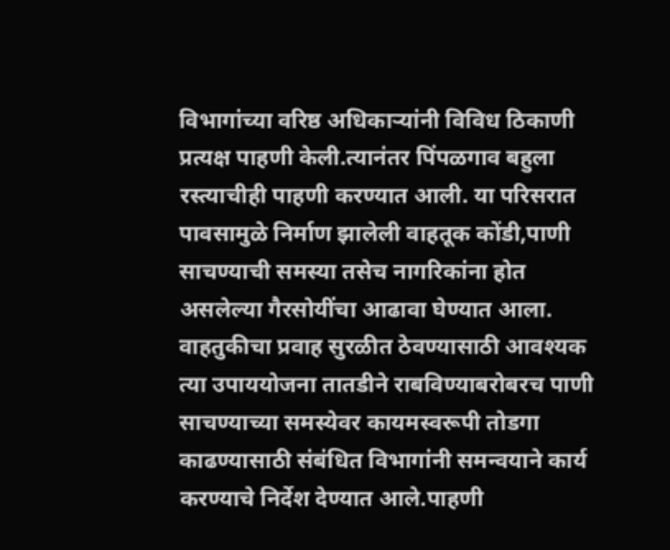विभागांच्या वरिष्ठ अधिकाऱ्यांनी विविध ठिकाणी प्रत्यक्ष पाहणी केली.त्यानंतर पिंपळगाव बहुला रस्त्याचीही पाहणी करण्यात आली. या परिसरात पावसामुळे निर्माण झालेली वाहतूक कोंडी,पाणी साचण्याची समस्या तसेच नागरिकांना होत असलेल्या गैरसोयींचा आढावा घेण्यात आला. वाहतुकीचा प्रवाह सुरळीत ठेवण्यासाठी आवश्यक त्या उपाययोजना तातडीने राबविण्याबरोबरच पाणी साचण्याच्या समस्येवर कायमस्वरूपी तोडगा काढण्यासाठी संबंधित विभागांनी समन्वयाने कार्य करण्याचे निर्देश देण्यात आले.पाहणी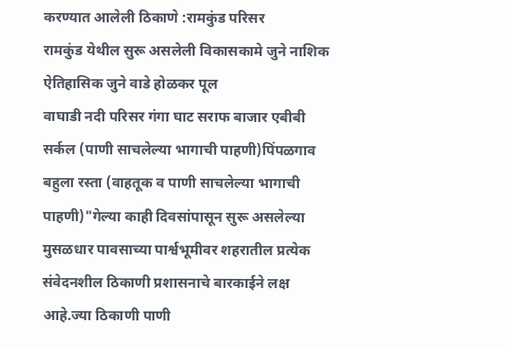करण्यात आलेली ठिकाणे :रामकुंड परिसर
रामकुंड येथील सुरू असलेली विकासकामे जुने नाशिक
ऐतिहासिक जुने वाडे होळकर पूल
वाघाडी नदी परिसर गंगा घाट सराफ बाजार एबीबी सर्कल (पाणी साचलेल्या भागाची पाहणी)पिंपळगाव बहुला रस्ता (वाहतूक व पाणी साचलेल्या भागाची पाहणी)"गेल्या काही दिवसांपासून सुरू असलेल्या मुसळधार पावसाच्या पार्श्वभूमीवर शहरातील प्रत्येक संवेदनशील ठिकाणी प्रशासनाचे बारकाईने लक्ष आहे.ज्या ठिकाणी पाणी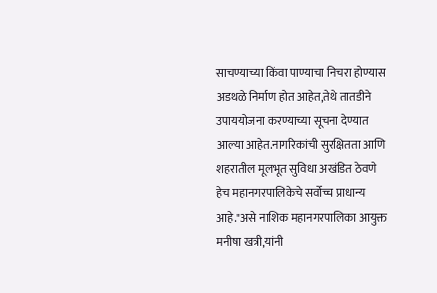साचण्याच्या किंवा पाण्याचा निचरा होण्यास अडथळे निर्माण होत आहेत,तेथे तातडीने उपाययोजना करण्याच्या सूचना देण्यात आल्या आहेत.नागरिकांची सुरक्षितता आणि शहरातील मूलभूत सुविधा अखंडित ठेवणे हेच महानगरपालिकेचे सर्वोच्च प्राधान्य आहे."असे नाशिक महानगरपालिका आयुक्त मनीषा खत्री,यांनी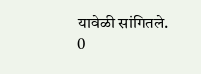यावेळी सांगितले.
0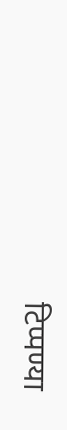टिप्पण्या